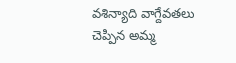వశిన్యాది వాగ్దేవతలు చెప్పిన అమ్మ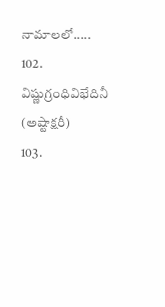నామాలలో.....
102. విష్ణుగ్రంధివిభేదినీ (అష్టాక్షరీ)
103.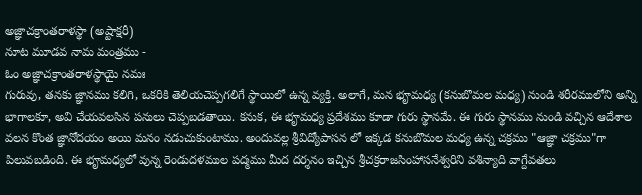అజ్ఞాచక్రాంతరాళస్థా (అష్టాక్షరీ)
నూట మూడవ నామ మంత్రము -
ఓం అజ్ఞాచక్రాంతరాళస్థాయై నమః
గురువు, తనకు జ్ఞానము కలిగి, ఒకరికి తెలియచెప్పగలిగే స్థాయిలో ఉన్న వ్యక్తి. అలాగే, మన భౄమధ్య (కనుబొమల మధ్య) నుండి శరీరములోని అన్ని భాగాలకూ, అవి చేయవలసిన పనులు చెప్పబడతాయి. కనుక, ఈ భౄమధ్య ప్రదేశము కూడా గురు స్థానమే. ఈ గురు స్థానము నుండి వచ్చిన ఆదేశాల వలన కొంత జ్ఞానోదయం అయి మనం నడుచుకుంటాము. అందువల్ల శ్రీవిద్యోపాసన లో ఇక్కడ కనుబొమల మధ్య ఉన్న చక్రము "ఆజ్ఞా చక్రము"గా పిలువబడింది. ఈ భౄమధ్యలో వున్న రెండుదళముల పద్మము మీద దర్శనం ఇచ్చిన శ్రీచక్రరాజసింహాసనేశ్వరిని వశిన్యాది వాగ్దేవతలు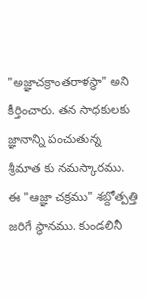"అజ్ఞాచక్రాంతరాళస్థా" అని కీర్తించారు. తన సాధకులకు జ్ఞానాన్ని పంచుతున్న శ్రీమాత కు నమస్కారము.
ఈ "ఆజ్ఞా చక్రము" శబ్దోత్పత్తి జరిగే స్థానము. కుండలినీ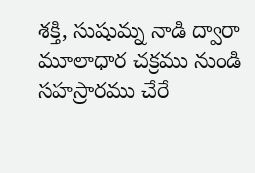శక్తి, సుషుమ్న నాడి ద్వారా మూలాధార చక్రము నుండి సహస్రారము చేరే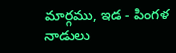మార్గము, ఇడ - పింగళ నాడులు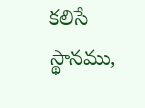కలిసే స్థానము,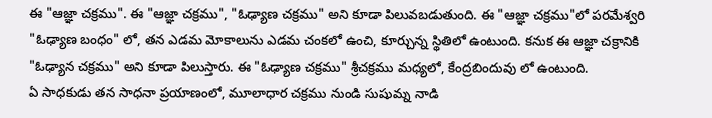ఈ "ఆజ్ఞా చక్రము". ఈ "ఆజ్ఞా చక్రము", "ఓఢ్యాణ చక్రము" అని కూడా పిలువబడుతుంది. ఈ "ఆజ్ఞా చక్రము"లో పరమేశ్వరి "ఓఢ్యాణ బంధం" లో, తన ఎడమ మోకాలును ఎడమ చంకలో ఉంచి, కూర్చున్న స్థితిలో ఉంటుంది. కనుక ఈ ఆజ్ఞా చక్రానికి "ఓఢ్యాన చక్రము" అని కూడా పిలుస్తారు. ఈ "ఓఢ్యాణ చక్రము" శ్రీచక్రము మధ్యలో, కేంద్రబిందువు లో ఉంటుంది.
ఏ సాధకుడు తన సాధనా ప్రయాణంలో, మూలాధార చక్రము నుండి సుషుమ్న నాడి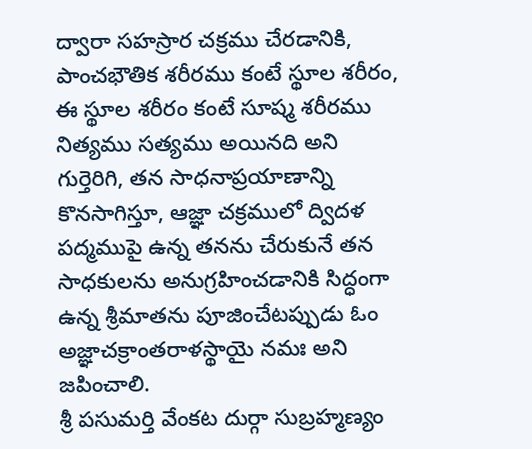ద్వారా సహస్రార చక్రము చేరడానికి, పాంచభౌతిక శరీరము కంటే స్థూల శరీరం, ఈ స్థూల శరీరం కంటే సూష్మ శరీరము నిత్యము సత్యము అయినది అని గుర్తెరిగి, తన సాధనాప్రయాణాన్ని కొనసాగిస్తూ, ఆజ్ఞా చక్రములో ద్విదళ పద్మముపై ఉన్న తనను చేరుకునే తన సాధకులను అనుగ్రహించడానికి సిద్ధంగా ఉన్న శ్రీమాతను పూజించేటప్పుడు ఓం అజ్ఞాచక్రాంతరాళస్థాయై నమః అని జపించాలి.
శ్రీ పసుమర్తి వేంకట దుర్గా సుబ్రహ్మణ్యం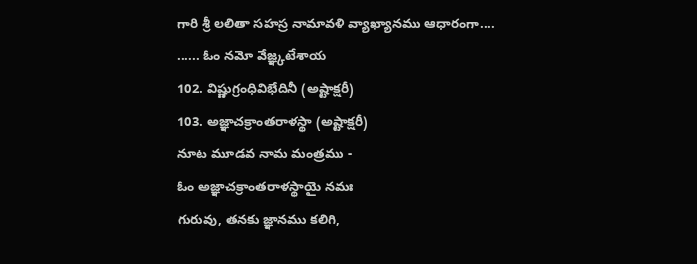గారి శ్రీ లలితా సహస్ర నామావళి వ్యాఖ్యానము ఆధారంగా....
...... ఓం నమో వేజ్ఞ్కటేశాయ
102. విష్ణుగ్రంధివిభేదినీ (అష్టాక్షరీ)
103. అజ్ఞాచక్రాంతరాళస్థా (అష్టాక్షరీ)
నూట మూడవ నామ మంత్రము -
ఓం అజ్ఞాచక్రాంతరాళస్థాయై నమః
గురువు, తనకు జ్ఞానము కలిగి,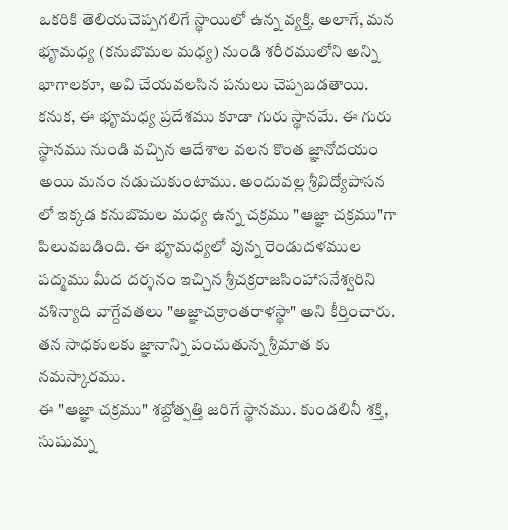ఒకరికి తెలియచెప్పగలిగే స్థాయిలో ఉన్న వ్యక్తి. అలాగే, మన భౄమధ్య (కనుబొమల మధ్య) నుండి శరీరములోని అన్ని భాగాలకూ, అవి చేయవలసిన పనులు చెప్పబడతాయి. కనుక, ఈ భౄమధ్య ప్రదేశము కూడా గురు స్థానమే. ఈ గురు స్థానము నుండి వచ్చిన ఆదేశాల వలన కొంత జ్ఞానోదయం అయి మనం నడుచుకుంటాము. అందువల్ల శ్రీవిద్యోపాసన లో ఇక్కడ కనుబొమల మధ్య ఉన్న చక్రము "ఆజ్ఞా చక్రము"గా పిలువబడింది. ఈ భౄమధ్యలో వున్న రెండుదళముల పద్మము మీద దర్శనం ఇచ్చిన శ్రీచక్రరాజసింహాసనేశ్వరిని వశిన్యాది వాగ్దేవతలు "అజ్ఞాచక్రాంతరాళస్థా" అని కీర్తించారు. తన సాధకులకు జ్ఞానాన్ని పంచుతున్న శ్రీమాత కు నమస్కారము.
ఈ "ఆజ్ఞా చక్రము" శబ్దోత్పత్తి జరిగే స్థానము. కుండలినీ శక్తి, సుషుమ్న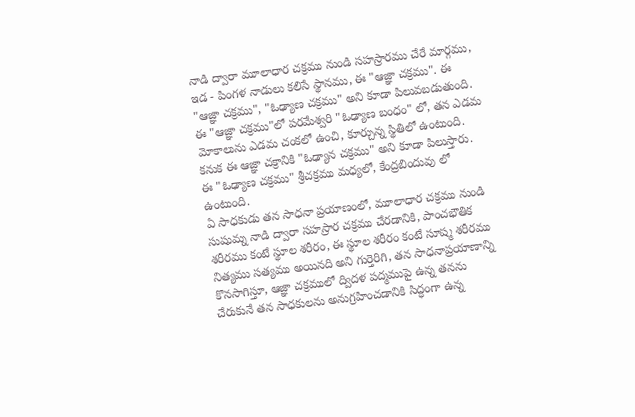నాడి ద్వారా మూలాధార చక్రము నుండి సహస్రారము చేరే మార్గము, ఇడ - పింగళ నాడులు కలిసే స్థానము, ఈ "ఆజ్ఞా చక్రము". ఈ "ఆజ్ఞా చక్రము", "ఓఢ్యాణ చక్రము" అని కూడా పిలువబడుతుంది. ఈ "ఆజ్ఞా చక్రము"లో పరమేశ్వరి "ఓఢ్యాణ బంధం" లో, తన ఎడమ మోకాలును ఎడమ చంకలో ఉంచి, కూర్చున్న స్థితిలో ఉంటుంది. కనుక ఈ ఆజ్ఞా చక్రానికి "ఓఢ్యాన చక్రము" అని కూడా పిలుస్తారు. ఈ "ఓఢ్యాణ చక్రము" శ్రీచక్రము మధ్యలో, కేంద్రబిందువు లో ఉంటుంది.
ఏ సాధకుడు తన సాధనా ప్రయాణంలో, మూలాధార చక్రము నుండి సుషుమ్న నాడి ద్వారా సహస్రార చక్రము చేరడానికి, పాంచభౌతిక శరీరము కంటే స్థూల శరీరం, ఈ స్థూల శరీరం కంటే సూష్మ శరీరము నిత్యము సత్యము అయినది అని గుర్తెరిగి, తన సాధనాప్రయాణాన్ని కొనసాగిస్తూ, ఆజ్ఞా చక్రములో ద్విదళ పద్మముపై ఉన్న తనను చేరుకునే తన సాధకులను అనుగ్రహించడానికి సిద్ధంగా ఉన్న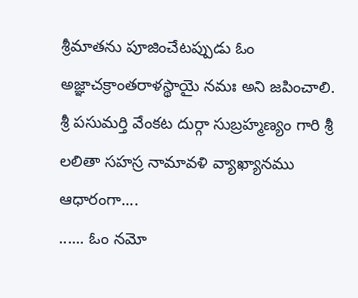శ్రీమాతను పూజించేటప్పుడు ఓం అజ్ఞాచక్రాంతరాళస్థాయై నమః అని జపించాలి.
శ్రీ పసుమర్తి వేంకట దుర్గా సుబ్రహ్మణ్యం గారి శ్రీ లలితా సహస్ర నామావళి వ్యాఖ్యానము ఆధారంగా....
...... ఓం నమో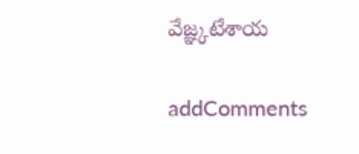వేజ్ఞ్కటేశాయ

addComments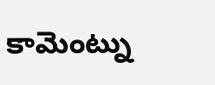కామెంట్ను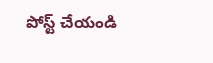పోస్ట్ చేయండి